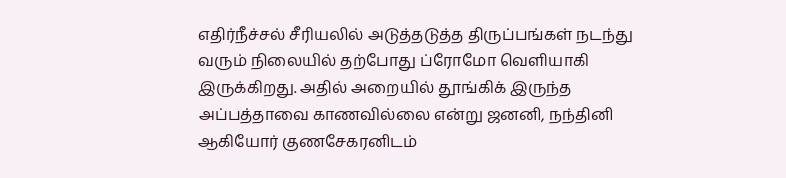எதிர்நீச்சல் சீரியலில் அடுத்தடுத்த திருப்பங்கள் நடந்து வரும் நிலையில் தற்போது ப்ரோமோ வெளியாகி இருக்கிறது. அதில் அறையில் தூங்கிக் இருந்த அப்பத்தாவை காணவில்லை என்று ஜனனி, நந்தினி ஆகியோர் குணசேகரனிடம்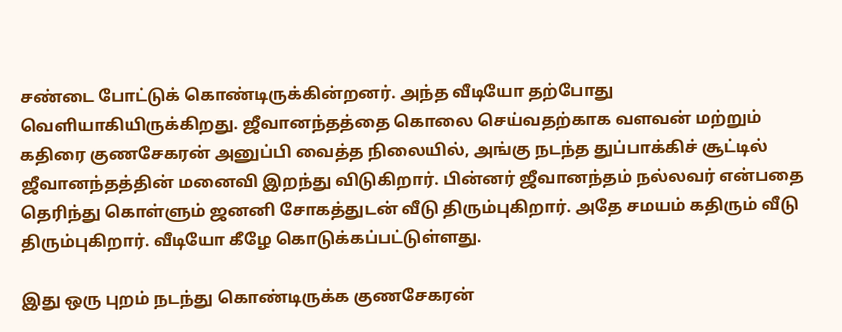சண்டை போட்டுக் கொண்டிருக்கின்றனர். அந்த வீடியோ தற்போது வெளியாகியிருக்கிறது. ஜீவானந்தத்தை கொலை செய்வதற்காக வளவன் மற்றும் கதிரை குணசேகரன் அனுப்பி வைத்த நிலையில், அங்கு நடந்த துப்பாக்கிச் சூட்டில் ஜீவானந்தத்தின் மனைவி இறந்து விடுகிறார். பின்னர் ஜீவானந்தம் நல்லவர் என்பதை தெரிந்து கொள்ளும் ஜனனி சோகத்துடன் வீடு திரும்புகிறார். அதே சமயம் கதிரும் வீடு திரும்புகிறார். வீடியோ கீழே கொடுக்கப்பட்டுள்ளது.

இது ஒரு புறம் நடந்து கொண்டிருக்க குணசேகரன்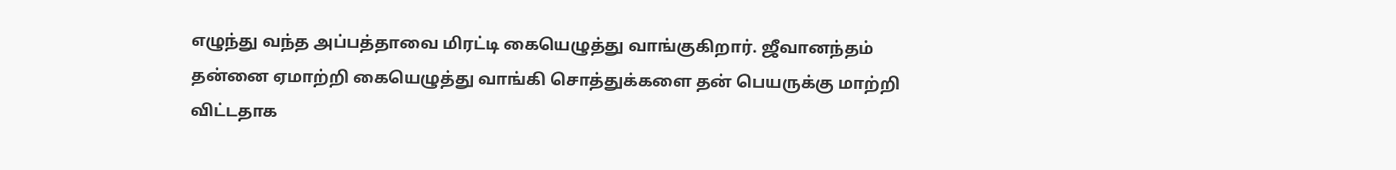எழுந்து வந்த அப்பத்தாவை மிரட்டி கையெழுத்து வாங்குகிறார். ஜீவானந்தம் தன்னை ஏமாற்றி கையெழுத்து வாங்கி சொத்துக்களை தன் பெயருக்கு மாற்றி விட்டதாக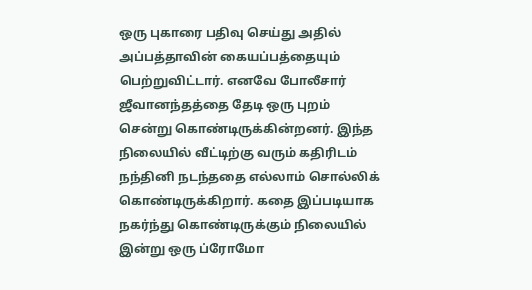ஒரு புகாரை பதிவு செய்து அதில் அப்பத்தாவின் கையப்பத்தையும் பெற்றுவிட்டார். எனவே போலீசார் ஜீவானந்தத்தை தேடி ஒரு புறம் சென்று கொண்டிருக்கின்றனர். இந்த நிலையில் வீட்டிற்கு வரும் கதிரிடம் நந்தினி நடந்ததை எல்லாம் சொல்லிக் கொண்டிருக்கிறார். கதை இப்படியாக நகர்ந்து கொண்டிருக்கும் நிலையில் இன்று ஒரு ப்ரோமோ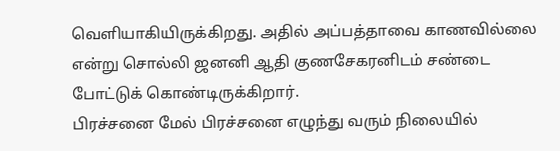வெளியாகியிருக்கிறது. அதில் அப்பத்தாவை காணவில்லை என்று சொல்லி ஜனனி ஆதி குணசேகரனிடம் சண்டை போட்டுக் கொண்டிருக்கிறார்.
பிரச்சனை மேல் பிரச்சனை எழுந்து வரும் நிலையில்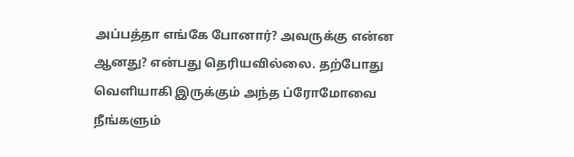அப்பத்தா எங்கே போனார்? அவருக்கு என்ன ஆனது? என்பது தெரியவில்லை. தற்போது வெளியாகி இருக்கும் அந்த ப்ரோமோவை நீங்களும்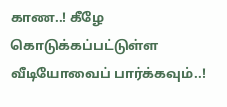காண..! கீழே கொடுக்கப்பட்டுள்ள வீடியோவைப் பார்க்கவும்..!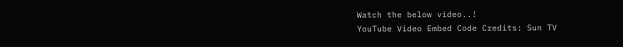Watch the below video..!
YouTube Video Embed Code Credits: Sun TV